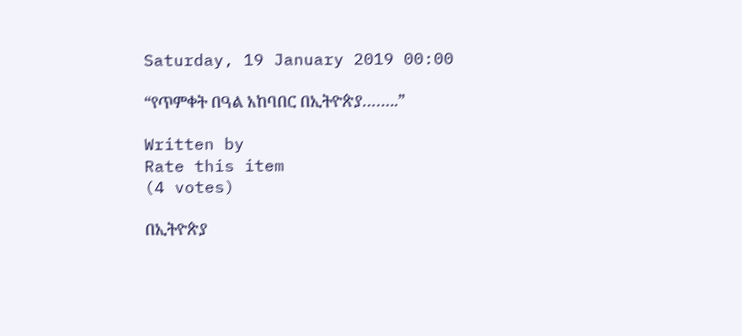Saturday, 19 January 2019 00:00

“የጥምቀት በዓል አከባበር በኢትዮጵያ……..”

Written by
Rate this item
(4 votes)

በኢትዮጵያ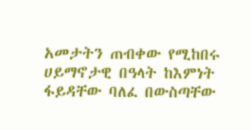አመታትን ጠብቀው የሚከበሩ ሀይማኖታዊ በዓላት ከእምነት ፋይዳቸው ባለፈ በውስጣቸው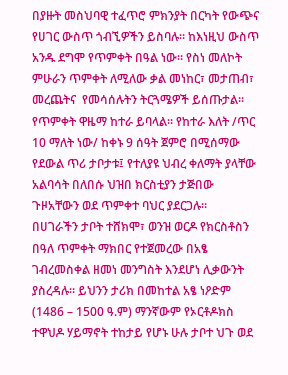በያዙት መስህባዊ ተፈጥሮ ምክንያት በርካት የውጭና የሀገር ውስጥ ጎብኚዎችን ይስባሉ። ከእነዚህ ውስጥ አንዱ ደግሞ የጥምቀት በዓል ነው። የስነ መለኮት ምሁራን ጥምቀት ለሚለው ቃል መነከር፣ መታጠብ፣ መረጨትና  የመሳሰሉትን ትርጓሜዎች ይሰጡታል፡፡ የጥምቀት ዋዜማ ከተራ ይባላል፡፡ የከተራ እለት /ጥር 10 ማለት ነው/ ከቀኑ 9 ሰዓት ጀምሮ በሚሰማው የደውል ጥሪ ታቦታቱ፤ የተለያዩ ህብረ ቀለማት ያላቸው አልባሳት በለበሱ ህዝበ ክርስቲያን ታጅበው ጉዞአቸውን ወደ ጥምቀተ ባህር ያደርጋሉ፡፡
በሀገራችን ታቦት ተሸክሞ፣ ወንዝ ወርዶ የክርስቶስን በዓለ ጥምቀት ማክበር የተጀመረው በአፄ ገብረመስቀል ዘመነ መንግስት እንደሆነ ሊቃውንት ያስረዳሉ፡፡ ይህንን ታሪክ በመከተል አፄ ነዖድም (1486 – 1500 ዓ.ም) ማንኛውም የኦርቶዶክስ ተዋህዶ ሃይማኖት ተከታይ የሆኑ ሁሉ ታቦተ ህጉ ወደ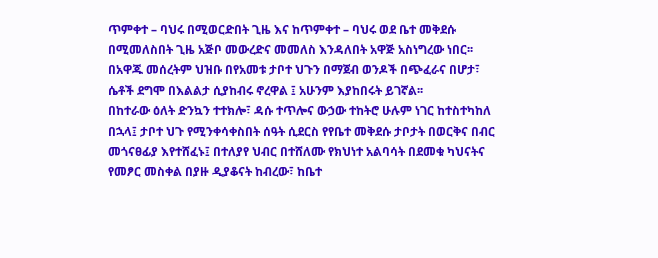ጥምቀተ – ባህሩ በሚወርድበት ጊዜ እና ከጥምቀተ – ባህሩ ወደ ቤተ መቅደሱ በሚመለስበት ጊዜ አጅቦ መውረድና መመለስ እንዳለበት አዋጅ አስነግረው ነበር፡፡ በአዋጁ መሰረትም ህዝቡ በየአመቱ ታቦተ ህጉን በማጀብ ወንዶች በጭፈራና በሆታ፣ ሴቶች ደግሞ በእልልታ ሲያከብሩ ኖረዋል ፤ አሁንም እያከበሩት ይገኛል፡፡
በከተራው ዕለት ድንኳን ተተክሎ፣ ዳሱ ተጥሎና ውኃው ተከትሮ ሁሉም ነገር ከተስተካከለ በኋላ፤ ታቦተ ህጉ የሚንቀሳቀስበት ሰዓት ሲደርስ የየቤተ መቅደሱ ታቦታት በወርቅና በብር መጎናፀፊያ እየተሸፈኑ፤ በተለያየ ህብር በተሸለሙ የክህነተ አልባሳት በደመቁ ካህናትና የመፆር መስቀል በያዙ ዲያቆናት ከብረው፣ ከቤተ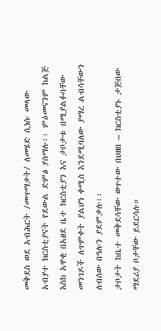መቅደስ ወደ አብሕርት /መጥማቃት/ ለመሄድ ሲነሱ መላው አብያተ ክርስቲያናት የደውል ድምፅ ያሰማሉ፡፡ ምዕመናንም ከልጅ እስከ አዋቂ በአፀደ ቤተ ክርስቲያን እና ታቦታቱ በሚያልፉባቸው መንገዶች ለጥምቀት ያልሆነ ቀሚስ እንደሚባለው ያማረ ልብሳቸውን ለብሰው በዓሉን ያደምቃሉ፡፡
ታቦታት ከቤተ መቅደሳቸው ወጥተው በህዘበ – ክርስቲያኑ ታጅበው ማደሪያ ቦታቸው ይደርሳሉ።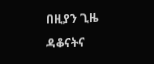በዚያን ጊዜ ዳቆናትና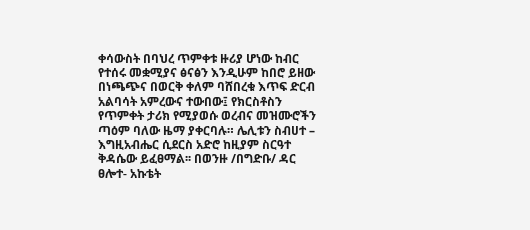ቀሳውስት በባህረ ጥምቀቱ ዙሪያ ሆነው ከብር የተሰሩ መቋሚያና ፅናፅን እንዲሁም ከበሮ ይዘው በነጫጭና በወርቅ ቀለም ባሸበረቁ እጥፍ ድርብ አልባሳት አምረውና ተውበው፤ የክርስቶስን የጥምቀት ታሪክ የሚያወሱ ወረብና መዝሙሮችን ጣዕም ባለው ዜማ ያቀርባሉ። ሌሊቱን ስብሀተ – እግዚአብሔር ሲደርስ አድሮ ከዚያም ስርዓተ ቅዳሴው ይፈፀማል፡፡ በወንዙ /በግድቡ/ ዳር ፀሎተ- አኩቴት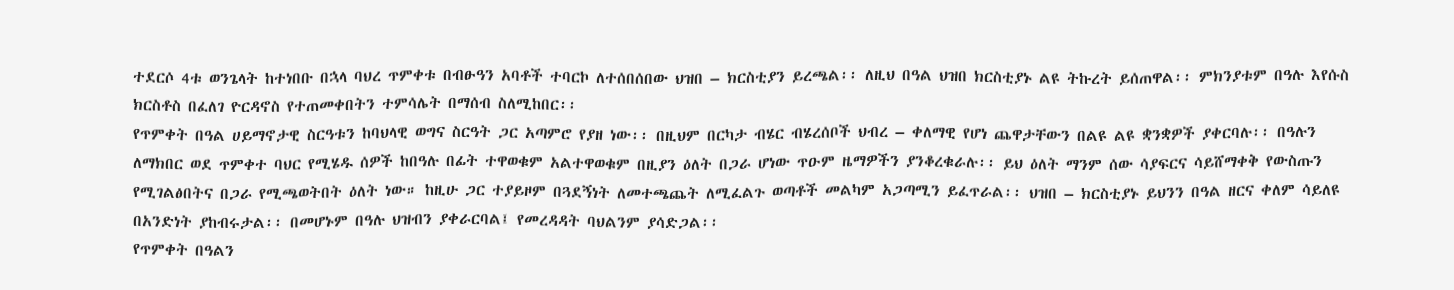ተደርሶ 4ቱ ወንጌላት ከተነበቡ በኋላ ባህረ ጥምቀቱ በብፁዓን አባቶች ተባርኮ ለተሰበሰበው ህዝበ – ክርስቲያን ይረጫል፡፡ ለዚህ በዓል ህዝበ ክርስቲያኑ ልዩ ትኩረት ይሰጠዋል፡፡ ምክንያቱም በዓሉ እየሱስ ክርስቶስ በፈለገ ዮርዳኖስ የተጠመቀበትን ተምሳሌት በማሰብ ስለሚከበር፡፡
የጥምቀት በዓል ሀይማኖታዊ ስርዓቱን ከባህላዊ ወግና ስርዓት ጋር አጣምሮ የያዘ ነው፡፡ በዚህም በርካታ ብሄር ብሄረሰቦች ህብረ – ቀለማዊ የሆነ ጨዋታቸውን በልዩ ልዩ ቋንቋዎች ያቀርባሉ፡፡ በዓሉን ለማክበር ወደ ጥምቀተ ባህር የሚሄዱ ሰዎች ከበዓሉ በፊት ተዋወቁም አልተዋወቁም በዚያን ዕለት በጋራ ሆነው ጥዑም ዜማዎችን ያንቆረቁራሉ፡፡ ይህ ዕለት ማንም ሰው ሳያፍርና ሳይሸማቀቅ የውስጡን የሚገልፅበትና በጋራ የሚጫወትበት ዕለት ነው። ከዚሁ ጋር ተያይዞም በጓደኝነት ለመተጫጨት ለሚፈልጉ ወጣቶች መልካም አጋጣሚን ይፈጥራል፡፡ ህዝበ – ክርስቲያኑ ይህንን በዓል ዘርና ቀለም ሳይለዩ በአንድነት ያከብሩታል፡፡ በመሆኑም በዓሉ ህዝብን ያቀራርባል፤ የመረዳዳት ባህልንም ያሳድጋል፡፡
የጥምቀት በዓልን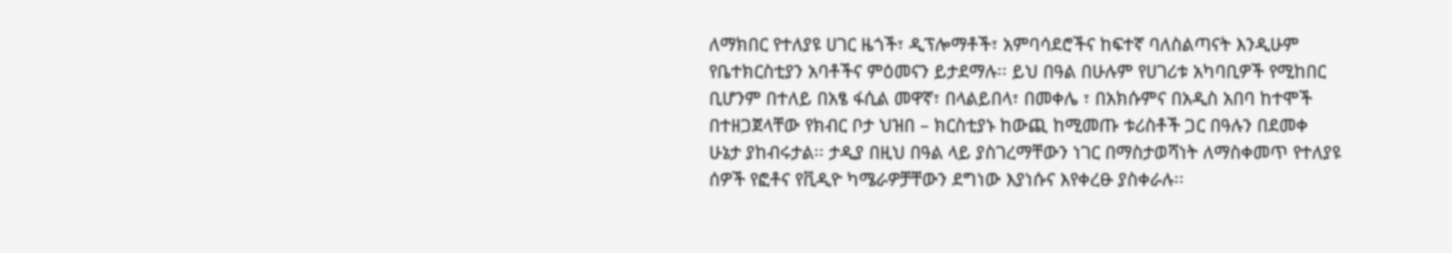ለማክበር የተለያዩ ሀገር ዜጎች፣ ዲፕሎማቶች፣ አምባሳደሮችና ከፍተኛ ባለስልጣናት እንዲሁም የቤተክርስቲያን አባቶችና ምዕመናን ይታደማሉ፡፡ ይህ በዓል በሁሉም የሀገሪቱ አካባቢዎች የሚከበር ቢሆንም በተለይ በአፄ ፋሲል መዋኛ፣ በላልይበላ፣ በመቀሌ ፣ በአክሱምና በአዲስ አበባ ከተሞች በተዘጋጀላቸው የክብር ቦታ ህዝበ – ክርስቲያኑ ከውጪ ከሚመጡ ቱሪስቶች ጋር በዓሉን በደመቀ ሁኔታ ያከብሩታል፡፡ ታዲያ በዚህ በዓል ላይ ያስገረማቸውን ነገር በማስታወሻነት ለማስቀመጥ የተለያዩ ሰዎች የፎቶና የቪዲዮ ካሜራዎቻቸውን ደግነው እያነሱና እየቀረፁ ያስቀራሉ፡፡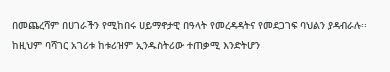በመጨረሻም በሀገራችን የሚከበሩ ሀይማኖታዊ በዓላት የመረዳዳትና የመደጋገፍ ባህልን ያዳብራሉ፡፡ ከዚህም ባሻገር አገሪቱ ከቱሪዝም ኢንዱስትሪው ተጠቃሚ እንድትሆን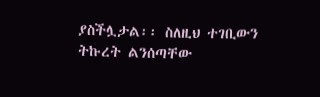ያስችሏታል፡፡ ስለዚህ ተገቢውን ትኩረት ልንሰጣቸው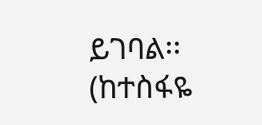ይገባል፡፡
(ከተስፋዬ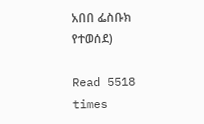አበበ ፌስቡክ የተወሰደ)

Read 5518 times